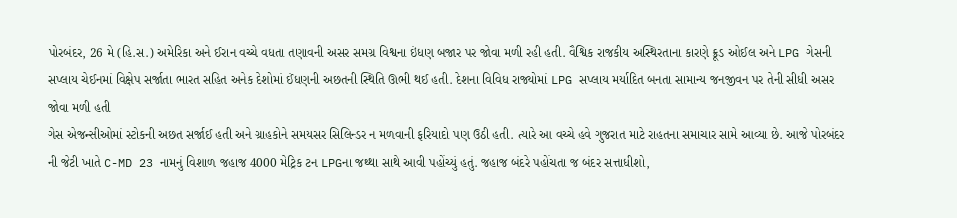પોરબંદર, 26 મે (હિ.સ.) અમેરિકા અને ઈરાન વચ્ચે વધતા તણાવની અસર સમગ્ર વિશ્વના ઇંધણ બજાર પર જોવા મળી રહી હતી. વૈશ્વિક રાજકીય અસ્થિરતાના કારણે ક્રૂડ ઓઈલ અને LPG ગેસની સપ્લાય ચેઈનમાં વિક્ષેપ સર્જાતા ભારત સહિત અનેક દેશોમાં ઈંધણની અછતની સ્થિતિ ઊભી થઈ હતી. દેશના વિવિધ રાજ્યોમાં LPG સપ્લાય મર્યાદિત બનતા સામાન્ય જનજીવન પર તેની સીધી અસર જોવા મળી હતી
ગેસ એજન્સીઓમાં સ્ટોકની અછત સર્જાઈ હતી અને ગ્રાહકોને સમયસર સિલિન્ડર ન મળવાની ફરિયાદો પણ ઉઠી હતી. ત્યારે આ વચ્ચે હવે ગુજરાત માટે રાહતના સમાચાર સામે આવ્યા છે. આજે પોરબંદર ની જેટી ખાતે C-MD 23 નામનું વિશાળ જહાજ 4000 મેટ્રિક ટન LPGના જથ્થા સાથે આવી પહોંચ્યું હતું. જહાજ બંદરે પહોંચતા જ બંદર સત્તાધીશો,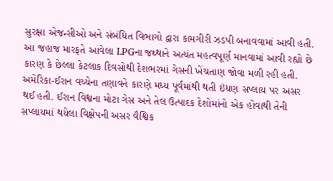સુરક્ષા એજન્સીઓ અને સંબંધિત વિભાગો દ્વારા કામગીરી ઝડપી બનાવવામાં આવી હતી. આ જહાજ મારફતે આવેલા LPGના જથ્થાને અત્યંત મહત્વપૂર્ણ માનવામાં આવી રહ્યો છે કારણ કે છેલ્લા કેટલાક દિવસોથી દેશભરમાં ગેસની ખેંચતાણ જોવા મળી રહી હતી. અમેરિકા-ઈરાન વચ્ચેના તણાવને કારણે મધ્ય પૂર્વમાંથી થતી ઇંધણ સપ્લાય પર અસર થઈ હતી. ઈરાન વિશ્વના મોટા ગેસ અને તેલ ઉત્પાદક દેશોમાંનો એક હોવાથી તેની સપ્લાયમાં થયેલા વિક્ષેપની અસર વૈશ્વિક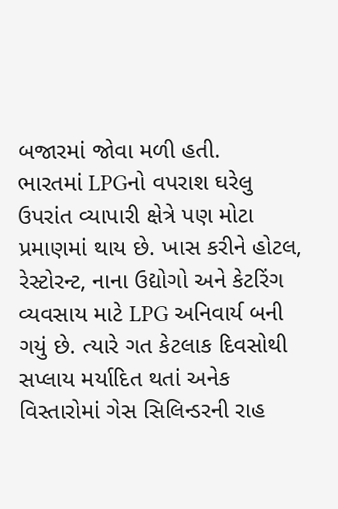બજારમાં જોવા મળી હતી.
ભારતમાં LPGનો વપરાશ ઘરેલુ ઉપરાંત વ્યાપારી ક્ષેત્રે પણ મોટા પ્રમાણમાં થાય છે. ખાસ કરીને હોટલ, રેસ્ટોરન્ટ, નાના ઉદ્યોગો અને કેટરિંગ વ્યવસાય માટે LPG અનિવાર્ય બની ગયું છે. ત્યારે ગત કેટલાક દિવસોથી સપ્લાય મર્યાદિત થતાં અનેક વિસ્તારોમાં ગેસ સિલિન્ડરની રાહ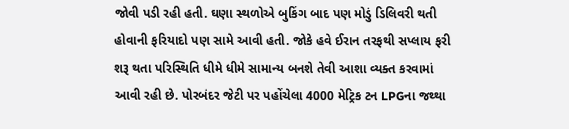જોવી પડી રહી હતી. ઘણા સ્થળોએ બુકિંગ બાદ પણ મોડું ડિલિવરી થતી હોવાની ફરિયાદો પણ સામે આવી હતી. જોકે હવે ઈરાન તરફથી સપ્લાય ફરી શરૂ થતા પરિસ્થિતિ ધીમે ધીમે સામાન્ય બનશે તેવી આશા વ્યક્ત કરવામાં આવી રહી છે. પોરબંદર જેટી પર પહોંચેલા 4000 મેટ્રિક ટન LPGના જથ્થા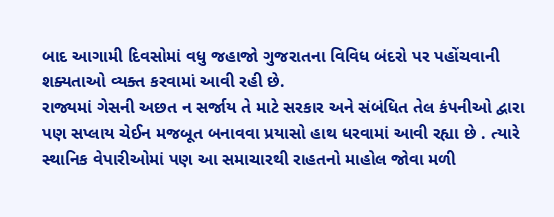બાદ આગામી દિવસોમાં વધુ જહાજો ગુજરાતના વિવિધ બંદરો પર પહોંચવાની શક્યતાઓ વ્યક્ત કરવામાં આવી રહી છે.
રાજ્યમાં ગેસની અછત ન સર્જાય તે માટે સરકાર અને સંબંધિત તેલ કંપનીઓ દ્વારા પણ સપ્લાય ચેઈન મજબૂત બનાવવા પ્રયાસો હાથ ધરવામાં આવી રહ્યા છે . ત્યારે સ્થાનિક વેપારીઓમાં પણ આ સમાચારથી રાહતનો માહોલ જોવા મળી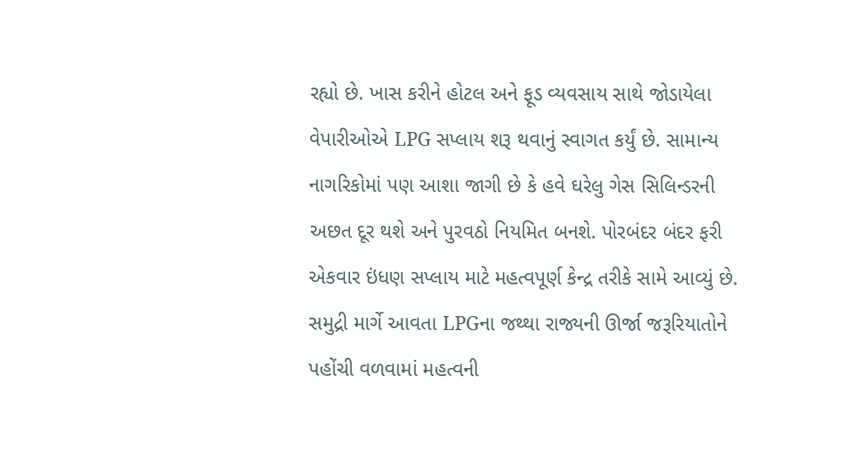રહ્યો છે. ખાસ કરીને હોટલ અને ફૂડ વ્યવસાય સાથે જોડાયેલા વેપારીઓએ LPG સપ્લાય શરૂ થવાનું સ્વાગત કર્યું છે. સામાન્ય નાગરિકોમાં પણ આશા જાગી છે કે હવે ઘરેલુ ગેસ સિલિન્ડરની અછત દૂર થશે અને પુરવઠો નિયમિત બનશે. પોરબંદર બંદર ફરી એકવાર ઇંધણ સપ્લાય માટે મહત્વપૂર્ણ કેન્દ્ર તરીકે સામે આવ્યું છે. સમુદ્રી માર્ગે આવતા LPGના જથ્થા રાજ્યની ઊર્જા જરૂરિયાતોને પહોંચી વળવામાં મહત્વની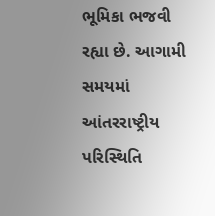ભૂમિકા ભજવી રહ્યા છે. આગામી સમયમાં આંતરરાષ્ટ્રીય પરિસ્થિતિ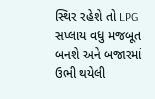સ્થિર રહેશે તો LPG સપ્લાય વધુ મજબૂત બનશે અને બજારમાં ઉભી થયેલી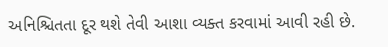અનિશ્ચિતતા દૂર થશે તેવી આશા વ્યક્ત કરવામાં આવી રહી છે.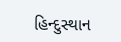હિન્દુસ્થાન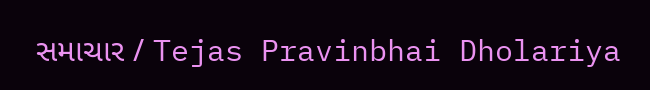સમાચાર / Tejas Pravinbhai Dholariya